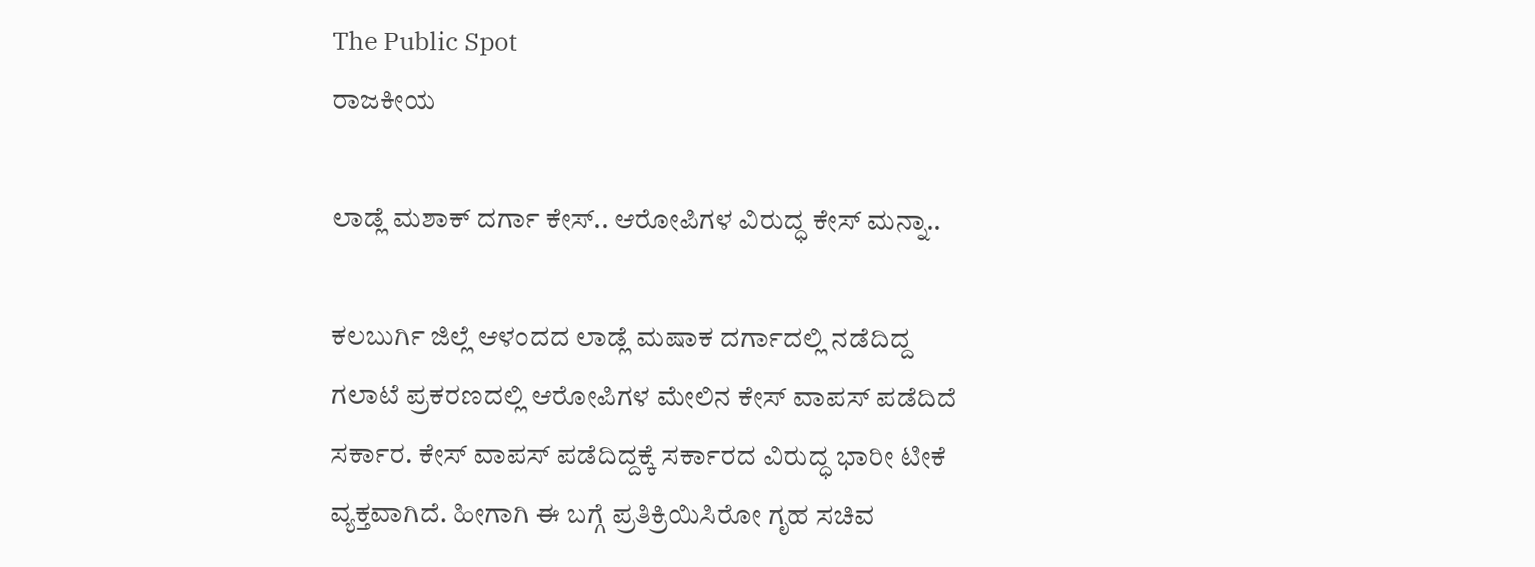The Public Spot
ರಾಜಕೀಯ

ಲಾಡ್ಲೆ ಮಶಾಕ್‌ ದರ್ಗಾ ಕೇಸ್‌.. ಆರೋಪಿಗಳ ವಿರುದ್ಧ ಕೇಸ್‌ ಮನ್ನಾ..

ಕಲಬುರ್ಗಿ ಜಿಲ್ಲೆ ಆಳಂದದ ಲಾಡ್ಲೆ ಮಷಾಕ ದರ್ಗಾದಲ್ಲಿ ನಡೆದಿದ್ದ ಗಲಾಟೆ ಪ್ರಕರಣದಲ್ಲಿ ಆರೋಪಿಗಳ ಮೇಲಿನ ಕೇಸ್‌ ವಾಪಸ್‌ ಪಡೆದಿದೆ ಸರ್ಕಾರ. ಕೇಸ್‌ ವಾಪಸ್ ಪಡೆದಿದ್ದಕ್ಕೆ ಸರ್ಕಾರದ ವಿರುದ್ಧ ಭಾರೀ ಟೀಕೆ ವ್ಯಕ್ತವಾಗಿದೆ. ಹೀಗಾಗಿ ಈ ಬಗ್ಗೆ ಪ್ರತಿಕ್ರಿಯಿಸಿರೋ ಗೃಹ ಸಚಿವ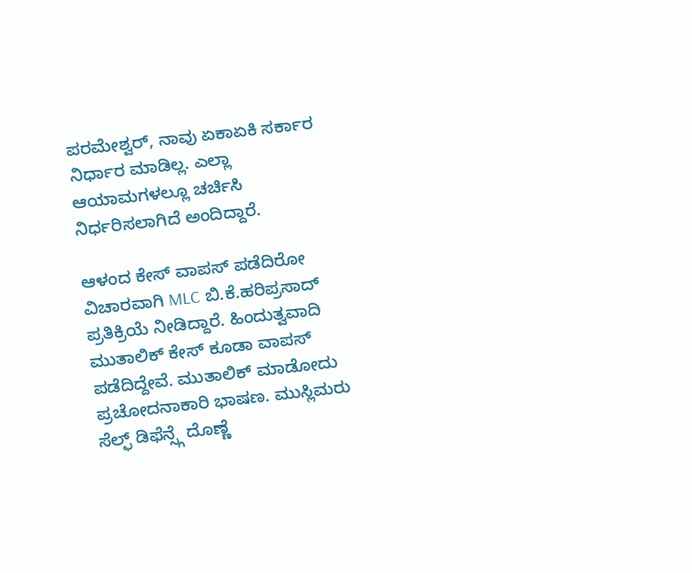ಪರಮೇಶ್ವರ್, ನಾವು ಏಕಾಏಕಿ ಸರ್ಕಾರ ನಿರ್ಧಾರ ಮಾಡಿಲ್ಲ. ಎಲ್ಲಾ ಆಯಾಮಗಳಲ್ಲೂ ಚರ್ಚಿಸಿ ನಿರ್ಧರಿಸಲಾಗಿದೆ ಅಂದಿದ್ದಾರೆ.

ಆಳಂದ ಕೇಸ್ ವಾಪಸ್ ಪಡೆದಿರೋ ವಿಚಾರವಾಗಿ MLC ಬಿ.ಕೆ.ಹರಿಪ್ರಸಾದ್ ಪ್ರತಿಕ್ರಿಯೆ ನೀಡಿದ್ದಾರೆ. ಹಿಂದುತ್ವವಾದಿ ಮುತಾಲಿಕ್ ಕೇಸ್ ಕೂಡಾ ವಾಪಸ್ ಪಡೆದಿದ್ದೇವೆ. ಮುತಾಲಿಕ್ ಮಾಡೋದು ಪ್ರಚೋದನಾಕಾರಿ ಭಾಷಣ. ಮುಸ್ಲಿಮರು ಸೆಲ್ಫ್ ಡಿಫೆನ್ಸ್ಗೆ ದೊಣ್ಣೆ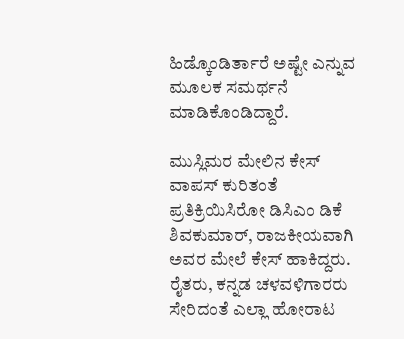ಹಿಡ್ಕೊಂಡಿರ್ತಾರೆ ಅಷ್ಟೇ ಎನ್ನುವ ಮೂಲಕ ಸಮರ್ಥನೆ ಮಾಡಿಕೊಂಡಿದ್ದಾರೆ.

ಮುಸ್ಲಿಮರ ಮೇಲಿನ ಕೇಸ್ ವಾಪಸ್ ಕುರಿತಂತೆ ಪ್ರತಿಕ್ರಿಯಿಸಿರೋ ಡಿಸಿಎಂ ಡಿಕೆ ಶಿವಕುಮಾರ್, ರಾಜಕೀಯವಾಗಿ ಅವರ ಮೇಲೆ ಕೇಸ್ ಹಾಕಿದ್ದರು. ರೈತರು, ಕನ್ನಡ ಚಳವಳಿಗಾರರು ಸೇರಿದಂತೆ ಎಲ್ಲಾ ಹೋರಾಟ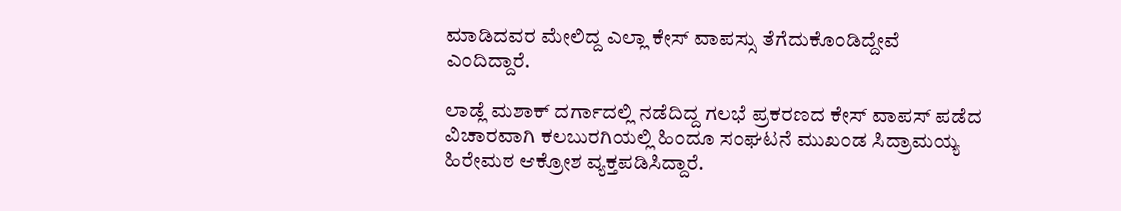ಮಾಡಿದವರ ಮೇಲಿದ್ದ ಎಲ್ಲಾ ಕೇಸ್ ವಾಪಸ್ಸು ತೆಗೆದುಕೊಂಡಿದ್ದೇವೆ ಎಂದಿದ್ದಾರೆ.

ಲಾಡ್ಲೆ ಮಶಾಕ್ ದರ್ಗಾದಲ್ಲಿ ನಡೆದಿದ್ದ ಗಲಭೆ ಪ್ರಕರಣದ ಕೇಸ್ ವಾಪಸ್ ಪಡೆದ ವಿಚಾರವಾಗಿ ಕಲಬುರಗಿಯಲ್ಲಿ ಹಿಂದೂ ಸಂಘಟನೆ ಮುಖಂಡ ಸಿದ್ರಾಮಯ್ಯ ಹಿರೇಮಠ ಆಕ್ರೋಶ ವ್ಯಕ್ತಪಡಿಸಿದ್ದಾರೆ.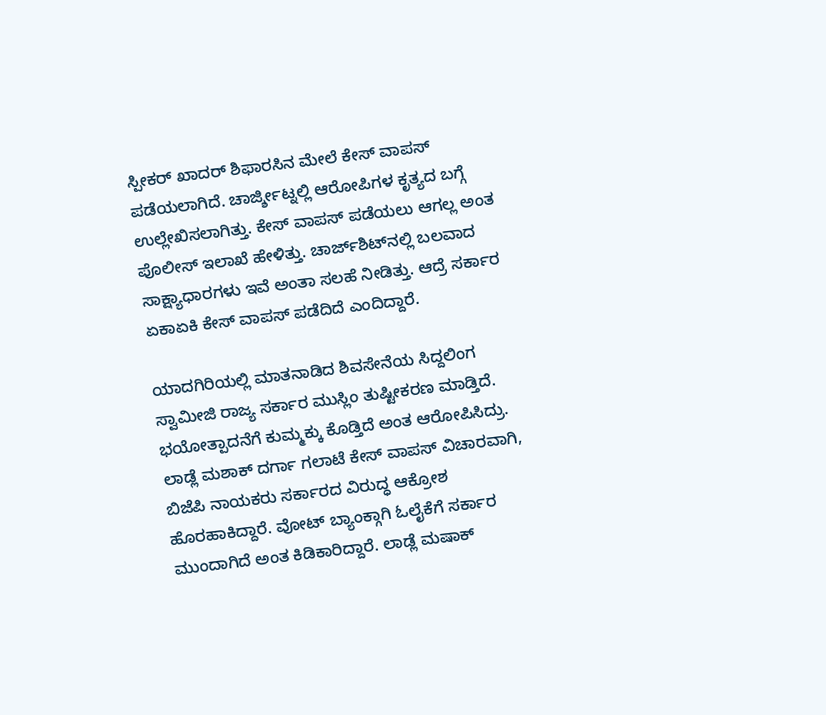ಸ್ಪೀಕರ್ ಖಾದರ್ ಶಿಫಾರಸಿನ ಮೇಲೆ ಕೇಸ್ ವಾಪಸ್ ಪಡೆಯಲಾಗಿದೆ. ಚಾರ್ಜ್ಶೀಟ್ನಲ್ಲಿ ಆರೋಪಿಗಳ ಕೃತ್ಯದ ಬಗ್ಗೆ ಉಲ್ಲೇಖಿಸಲಾಗಿತ್ತು. ಕೇಸ್ ವಾಪಸ್ ಪಡೆಯಲು ಆಗಲ್ಲ ಅಂತ ಪೊಲೀಸ್ ಇಲಾಖೆ ಹೇಳಿತ್ತು. ಚಾರ್ಜ್‌ಶಿಟ್‌ನಲ್ಲಿ ಬಲವಾದ ಸಾಕ್ಷ್ಯಾಧಾರಗಳು ಇವೆ ಅಂತಾ ಸಲಹೆ ನೀಡಿತ್ತು. ಆದ್ರೆ ಸರ್ಕಾರ ಏಕಾಏಕಿ ಕೇಸ್ ವಾಪಸ್ ಪಡೆದಿದೆ ಎಂದಿದ್ದಾರೆ.

ಯಾದಗಿರಿಯಲ್ಲಿ ಮಾತನಾಡಿದ ಶಿವಸೇನೆಯ ಸಿದ್ದಲಿಂಗ ಸ್ವಾಮೀಜಿ ರಾಜ್ಯ ಸರ್ಕಾರ ಮುಸ್ಲಿಂ ತುಷ್ಟೀಕರಣ ಮಾಡ್ತಿದೆ. ಭಯೋತ್ಪಾದನೆಗೆ ಕುಮ್ಮಕ್ಕು ಕೊಡ್ತಿದೆ ಅಂತ ಆರೋಪಿಸಿದ್ರು. ಲಾಡ್ಲೆ ಮಶಾಕ್ ದರ್ಗಾ ಗಲಾಟೆ ಕೇಸ್ ವಾಪಸ್ ವಿಚಾರವಾಗಿ, ಬಿಜೆಪಿ ನಾಯಕರು ಸರ್ಕಾರದ ವಿರುದ್ಧ ಆಕ್ರೋಶ ಹೊರಹಾಕಿದ್ದಾರೆ. ವೋಟ್ ಬ್ಯಾಂಕ್ಗಾಗಿ ಓಲೈಕೆಗೆ ಸರ್ಕಾರ ಮುಂದಾಗಿದೆ ಅಂತ ಕಿಡಿಕಾರಿದ್ದಾರೆ. ಲಾಡ್ಲೆ ಮಷಾಕ್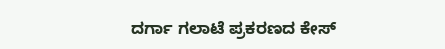ದರ್ಗಾ ಗಲಾಟೆ ಪ್ರಕರಣದ ಕೇಸ್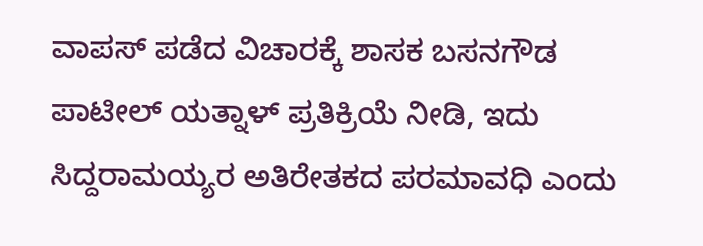ವಾಪಸ್ ಪಡೆದ ವಿಚಾರಕ್ಕೆ ಶಾಸಕ ಬಸನಗೌಡ ಪಾಟೀಲ್ ಯತ್ನಾಳ್ ಪ್ರತಿಕ್ರಿಯೆ ನೀಡಿ, ಇದು ಸಿದ್ದರಾಮಯ್ಯರ ಅತಿರೇತಕದ ಪರಮಾವಧಿ ಎಂದು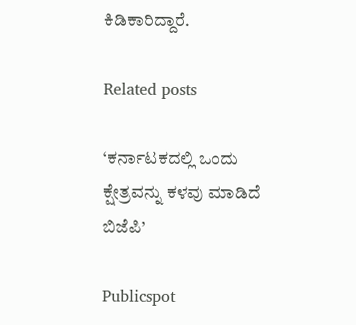ಕಿಡಿಕಾರಿದ್ದಾರೆ.

Related posts

‘ಕರ್ನಾಟಕದಲ್ಲಿ ಒಂದು ಕ್ಷೇತ್ರವನ್ನು ಕಳವು ಮಾಡಿದೆ ಬಿಜೆಪಿ’

Publicspot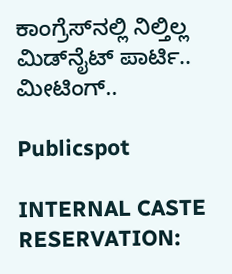ಕಾಂಗ್ರೆಸ್‌ನಲ್ಲಿ ನಿಲ್ತಿಲ್ಲ ಮಿಡ್‌ನೈಟ್‌ ಪಾರ್ಟಿ.. ಮೀಟಿಂಗ್‌..

Publicspot

INTERNAL CASTE RESERVATION: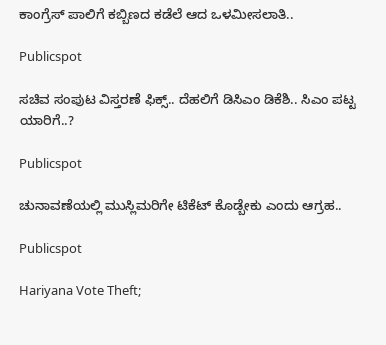ಕಾಂಗ್ರೆಸ್‌ ಪಾಲಿಗೆ ಕಬ್ಬಿಣದ ಕಡೆಲೆ ಆದ ಒಳಮೀಸಲಾತಿ..

Publicspot

ಸಚಿವ ಸಂಪುಟ ವಿಸ್ತರಣೆ ಫಿಕ್ಸ್.. ದೆಹಲಿಗೆ ಡಿಸಿಎಂ ಡಿಕೆಶಿ.. ಸಿಎಂ ಪಟ್ಟ ಯಾರಿಗೆ..?

Publicspot

ಚುನಾವಣೆಯಲ್ಲಿ ಮುಸ್ಲಿಮರಿಗೇ ಟಿಕೆಟ್‌ ಕೊಡ್ಬೇಕು ಎಂದು ಆಗ್ರಹ..

Publicspot

Hariyana Vote Theft;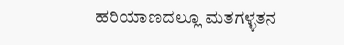ಹರಿಯಾಣದಲ್ಲೂ ಮತಗಳ್ಳತನ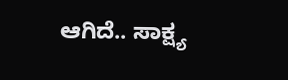ಆಗಿದೆ.. ಸಾಕ್ಷ್ಯ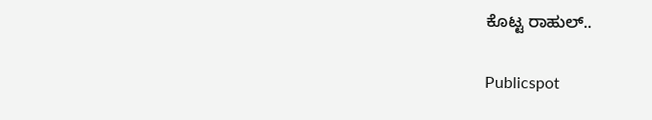ಕೊಟ್ಟ ರಾಹುಲ್..

Publicspot